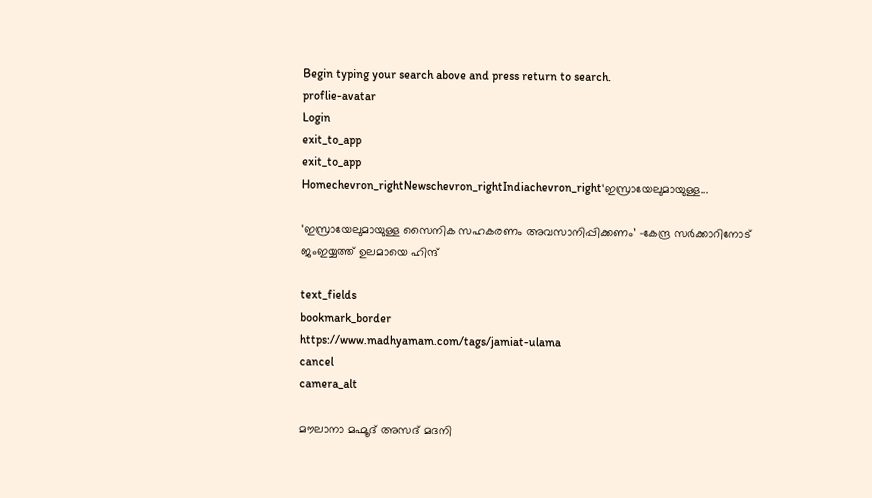Begin typing your search above and press return to search.
proflie-avatar
Login
exit_to_app
exit_to_app
Homechevron_rightNewschevron_rightIndiachevron_right‘ഇസ്രായേലുമായുള്ള...

‘ഇസ്രായേലുമായുള്ള സൈനിക സഹകരണം അവസാനിപ്പിക്കണം’ -കേന്ദ്ര സർക്കാറിനോട് ജംഇയ്യത്ത് ഉലമായെ ഹിന്ദ്

text_fields
bookmark_border
https://www.madhyamam.com/tags/jamiat-ulama
cancel
camera_alt

മൗലാനാ മഹ്മൂദ് അസദ് മദനി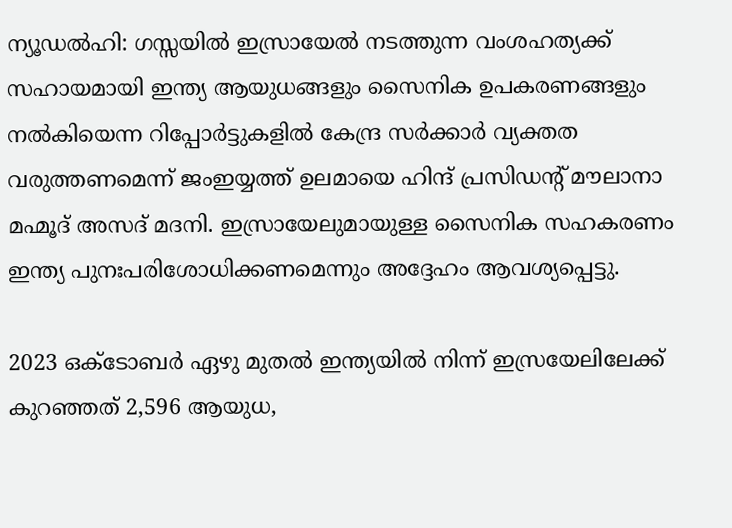ന്യൂഡൽഹി: ഗസ്സയിൽ ഇസ്രായേൽ നടത്തുന്ന വംശഹത്യക്ക് സഹായമായി ഇന്ത്യ ആയുധങ്ങളും സൈനിക ഉപകരണങ്ങളും നൽകിയെന്ന റിപ്പോർട്ടുകളിൽ കേന്ദ്ര സർക്കാർ വ്യക്തത വരുത്തണമെന്ന് ജംഇയ്യത്ത് ഉലമായെ ഹിന്ദ് പ്രസിഡന്റ് മൗലാനാ മഹ്മൂദ് അസദ് മദനി. ഇസ്രായേലുമായുള്ള സൈനിക സഹകരണം ഇന്ത്യ പുനഃപരിശോധിക്കണമെന്നും അദ്ദേഹം ആവശ്യപ്പെട്ടു.

2023 ഒക്ടോബർ ഏഴു മുതൽ ഇന്ത്യയിൽ നിന്ന് ഇസ്രയേലിലേക്ക് കുറഞ്ഞത് 2,596 ആയുധ,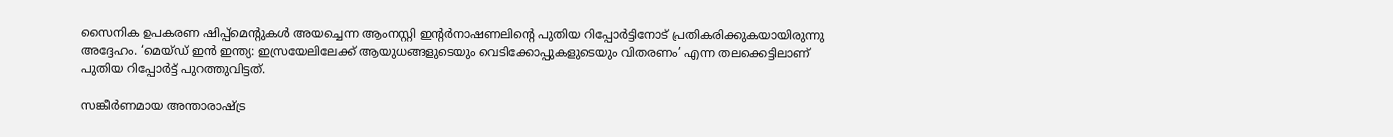സൈനിക ഉപകരണ ഷിപ്പ്മെന്റുകൾ അയച്ചെന്ന ആംനസ്റ്റി ഇന്റർനാഷണലിന്റെ പുതിയ റിപ്പോർട്ടിനോട് പ്രതികരിക്കുകയായിരുന്നു അദ്ദേഹം. ‘മെയ്ഡ് ഇൻ ഇന്ത്യ: ഇസ്രയേലിലേക്ക് ആയുധങ്ങളുടെയും വെടിക്കോപ്പുകളുടെയും വിതരണം’ എന്ന തലക്കെട്ടിലാണ് പുതിയ റിപ്പോർട്ട് പുറത്തുവിട്ടത്.

സങ്കീർണമായ അന്താരാഷ്ട്ര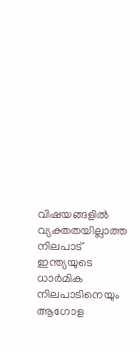വിഷയങ്ങളിൽ വ്യക്തതയില്ലാത്ത നിലപാട് ഇന്ത്യയുടെ ധാർമിക നിലപാടിനെയും ആഗോള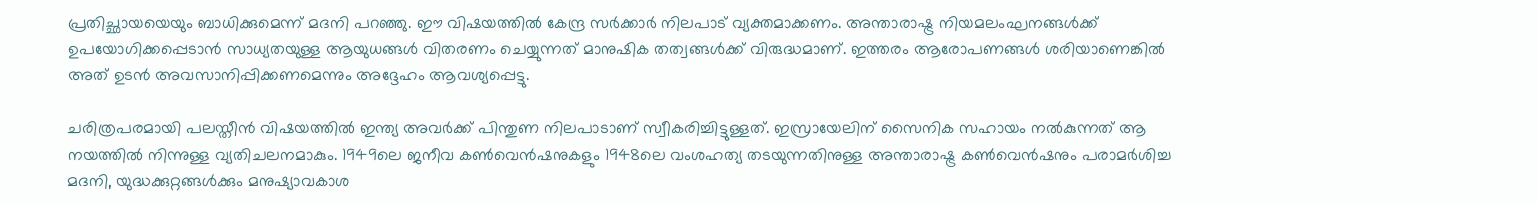പ്രതിച്ഛായയെയും ബാധിക്കുമെന്ന് മദനി പറഞ്ഞു. ഈ വിഷയത്തിൽ കേന്ദ്ര സർക്കാർ നിലപാട് വ്യക്തമാക്കണം. അന്താരാഷ്ട്ര നിയമലംഘനങ്ങൾക്ക് ഉപയോഗിക്കപ്പെടാൻ സാധ്യതയുള്ള ആയുധങ്ങൾ വിതരണം ചെയ്യുന്നത് മാനുഷിക തത്വങ്ങൾക്ക് വിരുദ്ധമാണ്. ഇത്തരം ആരോപണങ്ങൾ ശരിയാണെങ്കിൽ അത് ഉടൻ അവസാനിപ്പിക്കണമെന്നും അദ്ദേഹം ആവശ്യപ്പെട്ടു.

ചരിത്രപരമായി പലസ്തീൻ വിഷയത്തിൽ ഇന്ത്യ അവർക്ക് പിന്തുണ നിലപാടാണ് സ്വീകരിച്ചിട്ടുള്ളത്. ഇസ്രായേലിന് സൈനിക സഹായം നൽകുന്നത് ആ നയത്തിൽ നിന്നുള്ള വ്യതിചലനമാകും. 1949ലെ ജനീവ കൺവെൻഷനുകളും 1948ലെ വംശഹത്യ തടയുന്നതിനുള്ള അന്താരാഷ്ട്ര കൺവെൻഷനും പരാമർശിച്ച മദനി, യുദ്ധക്കുറ്റങ്ങൾക്കും മനുഷ്യാവകാശ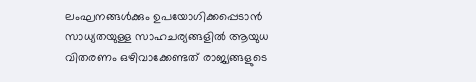ലംഘനങ്ങൾക്കും ഉപയോഗിക്കപ്പെടാൻ സാധ്യതയുള്ള സാഹചര്യങ്ങളിൽ ആയുധ വിതരണം ഒഴിവാക്കേണ്ടത് രാജ്യങ്ങളുടെ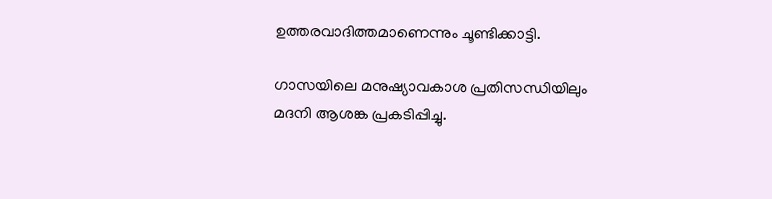ഉത്തരവാദിത്തമാണെന്നും ചൂണ്ടിക്കാട്ടി.

ഗാസയിലെ മനുഷ്യാവകാശ പ്രതിസന്ധിയിലും മദനി ആശങ്ക പ്രകടിപ്പിച്ചു.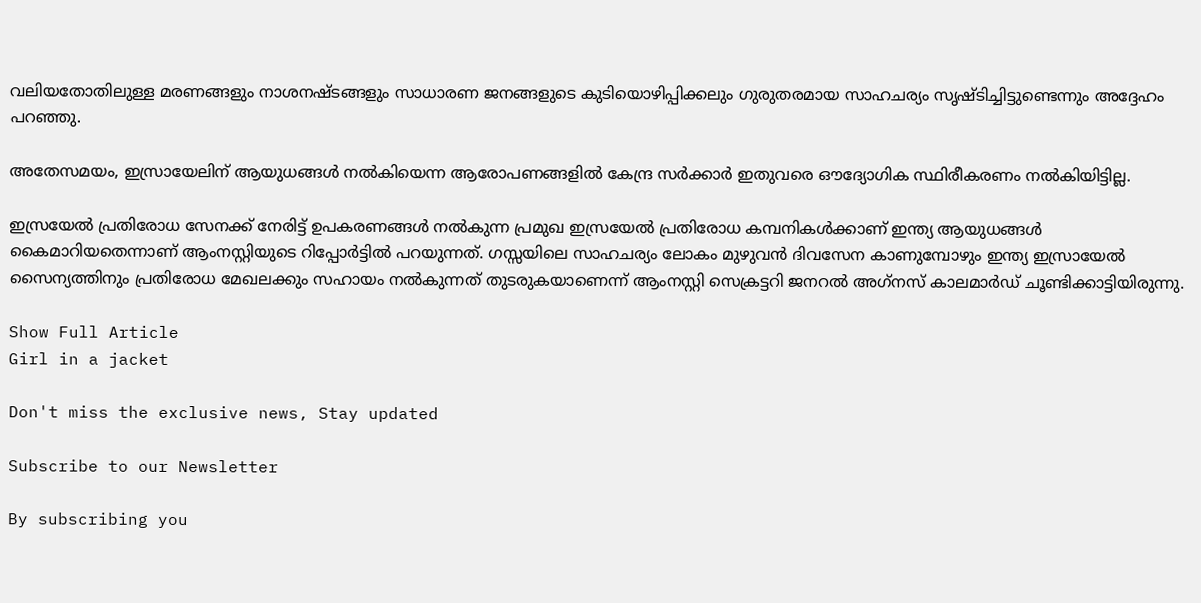വലിയതോതിലുള്ള മരണങ്ങളും നാശനഷ്ടങ്ങളും സാധാരണ ജനങ്ങളുടെ കുടിയൊഴിപ്പിക്കലും ഗുരുതരമായ സാഹചര്യം സൃഷ്ടിച്ചിട്ടുണ്ടെന്നും അദ്ദേഹം പറഞ്ഞു.

അതേസമയം, ഇസ്രായേലിന് ആയുധങ്ങൾ നൽകിയെന്ന ആരോപണങ്ങളിൽ കേന്ദ്ര സർക്കാർ ഇതുവരെ ഔദ്യോഗിക സ്ഥിരീകരണം നൽകിയിട്ടില്ല.

ഇസ്രയേൽ പ്രതിരോധ സേനക്ക് നേരിട്ട് ഉപകരണങ്ങൾ നൽകുന്ന പ്രമുഖ ഇസ്രയേൽ പ്രതിരോധ കമ്പനികൾക്കാണ് ഇന്ത്യ ആയുധങ്ങൾ കൈമാറിയതെന്നാണ് ആംനസ്റ്റിയുടെ റിപ്പോർട്ടിൽ പറയുന്നത്. ഗസ്സയിലെ സാഹചര്യം ലോകം മുഴുവൻ ദിവസേന കാണുമ്പോഴും ഇന്ത്യ ഇസ്രായേൽ സൈന്യത്തിനും പ്രതിരോധ മേഖലക്കും സഹായം നൽകുന്നത് തുടരുകയാണെന്ന് ആംനസ്റ്റി സെക്രട്ടറി ജനറൽ അഗ്‌നസ് കാലമാർഡ് ചൂണ്ടിക്കാട്ടിയിരുന്നു.

Show Full Article
Girl in a jacket

Don't miss the exclusive news, Stay updated

Subscribe to our Newsletter

By subscribing you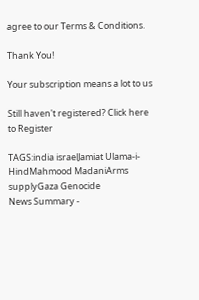agree to our Terms & Conditions.

Thank You!

Your subscription means a lot to us

Still haven't registered? Click here to Register

TAGS:india israelJamiat Ulama-i-HindMahmood MadaniArms supplyGaza Genocide
News Summary -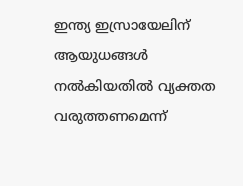ഇന്ത്യ ഇസ്രായേലിന് ആയുധങ്ങൾ നൽകിയതിൽ വ്യക്തത വരുത്തണമെന്ന്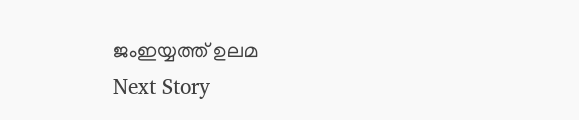ജംഇയ്യത്ത് ഉലമ
Next Story